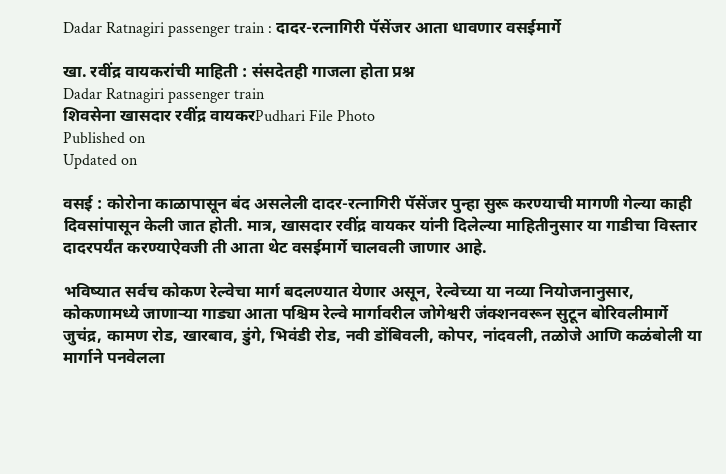Dadar Ratnagiri passenger train : दादर-रत्नागिरी पॅसेंजर आता धावणार वसईमार्गे

खा. रवींद्र वायकरांची माहिती : संसदेतही गाजला होता प्रश्न
Dadar Ratnagiri passenger train
शिवसेना खासदार रवींद्र वायकरPudhari File Photo
Published on
Updated on

वसई : कोरोना काळापासून बंद असलेली दादर-रत्नागिरी पॅसेंजर पुन्हा सुरू करण्याची मागणी गेल्या काही दिवसांपासून केली जात होती. मात्र, खासदार रवींद्र वायकर यांनी दिलेल्या माहितीनुसार या गाडीचा विस्तार दादरपर्यंत करण्याऐवजी ती आता थेट वसईमार्गे चालवली जाणार आहे.

भविष्यात सर्वच कोकण रेल्वेचा मार्ग बदलण्यात येणार असून, रेल्वेच्या या नव्या नियोजनानुसार, कोकणामध्ये जाणाऱ्या गाड्या आता पश्चिम रेल्वे मार्गावरील जोगेश्वरी जंक्शनवरून सुटून बोरिवलीमार्गे जुचंद्र, कामण रोड, खारबाव, डुंगे, भिवंडी रोड, नवी डोंबिवली, कोपर, नांदवली, तळोजे आणि कळंबोली या मार्गाने पनवेलला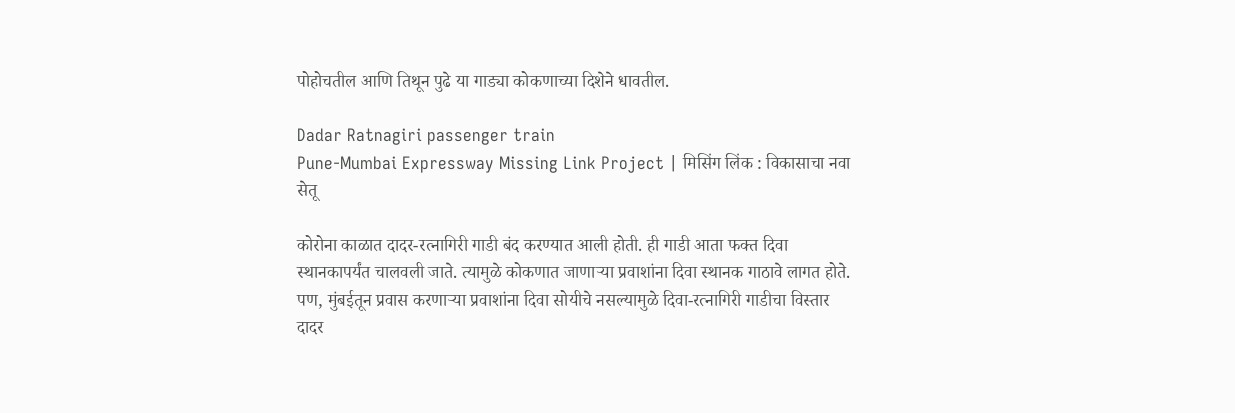पोहोचतील आणि तिथून पुढे या गाड्या कोकणाच्या दिशेने धावतील.

Dadar Ratnagiri passenger train
Pune-Mumbai Expressway Missing Link Project | मिसिंग लिंक : विकासाचा नवा सेतू

कोरोना काळात दादर-रत्नागिरी गाडी बंद करण्यात आली होती. ही गाडी आता फक्त दिवा स्थानकापर्यंत चालवली जाते. त्यामुळे कोकणात जाणाऱ्या प्रवाशांना दिवा स्थानक गाठावे लागत होते. पण, मुंबईतून प्रवास करणाऱ्या प्रवाशांना दिवा सोयीचे नसल्यामुळे दिवा-रत्नागिरी गाडीचा विस्तार दादर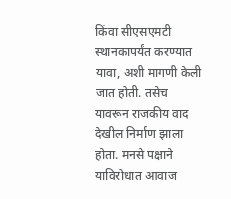किंवा सीएसएमटी स्थानकापर्यंत करण्यात यावा, अशी मागणी केली जात होती. तसेच यावरून राजकीय वाद देखील निर्माण झाला होता. मनसे पक्षाने याविरोधात आवाज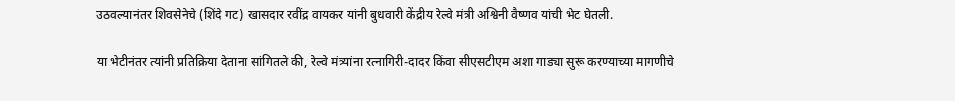उठवल्यानंतर शिवसेनेचे (शिंदे गट) खासदार रवींद्र वायकर यांनी बुधवारी केंद्रीय रेल्वे मंत्री अश्विनी वैष्णव यांची भेट घेतली.

या भेटीनंतर त्यांनी प्रतिक्रिया देताना सांगितले की, रेल्वे मंत्र्यांना रत्नागिरी-दादर किंवा सीएसटीएम अशा गाड्या सुरू करण्याच्या मागणीचे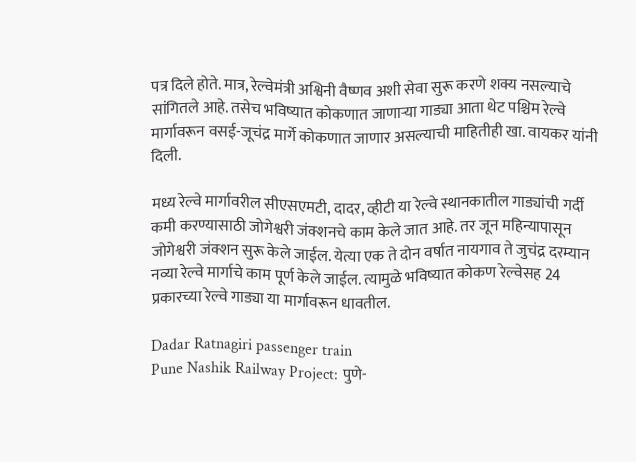पत्र दिले होते. मात्र, रेल्वेमंत्री अश्विनी वैष्णव अशी सेवा सुरू करणे शक्य नसल्याचे सांगितले आहे. तसेच भविष्यात कोकणात जाणाऱ्या गाड्या आता थेट पश्चिम रेल्वे मार्गावरून वसई-जूचंद्र मार्गे कोकणात जाणार असल्याची माहितीही खा. वायकर यांनी दिली.

मध्य रेल्वे मार्गावरील सीएसएमटी, दादर, व्हीटी या रेल्वे स्थानकातील गाड्यांची गर्दी कमी करण्यासाठी जोगेश्वरी जंक्शनचे काम केले जात आहे. तर जून महिन्यापासून जोगेश्वरी जंक्शन सुरू केले जाईल. येत्या एक ते दोन वर्षात नायगाव ते जुचंद्र दरम्यान नव्या रेल्वे मार्गाचे काम पूर्ण केले जाईल. त्यामुळे भविष्यात कोकण रेल्वेसह 24 प्रकारच्या रेल्वे गाड्या या मार्गावरून धावतील.

Dadar Ratnagiri passenger train
Pune Nashik Railway Project: पुणे-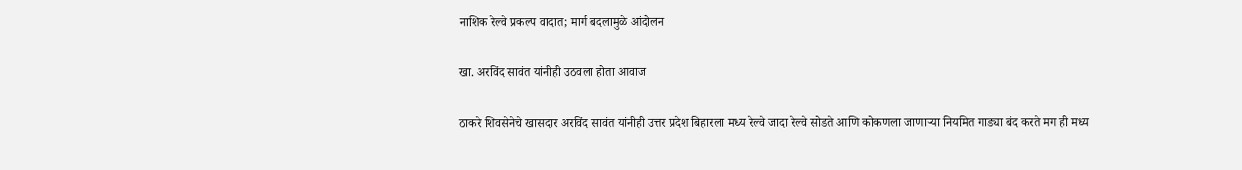नाशिक रेल्वे प्रकल्प वादात; मार्ग बदलामुळे आंदोलन

खा. अरविंद सावंत यांनीही उठवला होता आवाज

ठाकरे शिवसेनेचे खासदार अरविंद सावंत यांनीही उत्तर प्रदेश बिहारला मध्य रेल्वे जादा रेल्वे सोडते आणि कोकणला जाणाऱ्या नियमित गाड्या बंद करते मग ही मध्य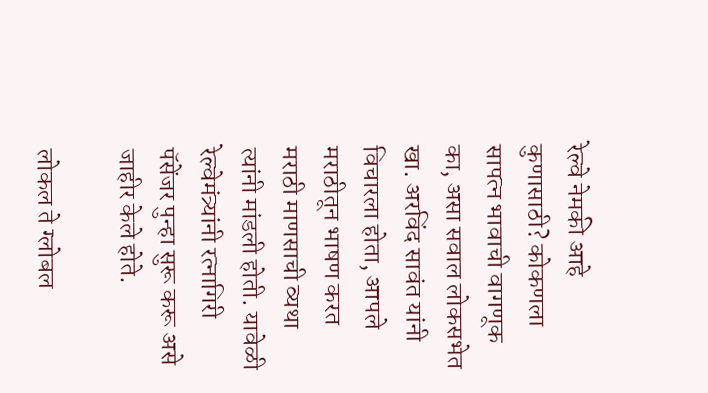रेल्वे नेमकी आहे कुणासाठी? कोकणला सापत्न भावाची वागणूक का, असा सवाल लोकसभेत खा. अरविंद सावंत यांनी विचारला होता, आपले मराठीतून भाषण करत मराठी माणसाची व्यथा त्यांनी मांडली होती. यावेळी रेल्वेमंत्र्यांनी रत्नागिरी पॅसेंजर पुन्हा सुरू करू असे जाहीर केले होते.

लोकल ते ग्लोबल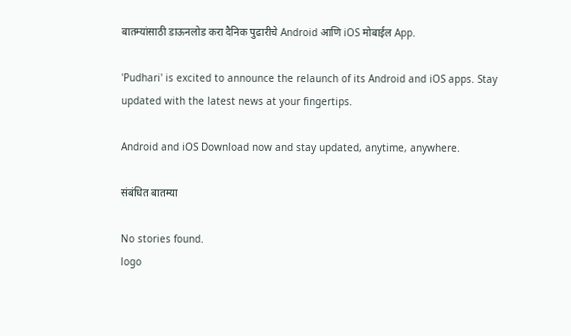बातम्यांसाठी डाऊनलोड करा दैनिक पुढारीचे Android आणि iOS मोबाईल App.

'Pudhari' is excited to announce the relaunch of its Android and iOS apps. Stay updated with the latest news at your fingertips.

Android and iOS Download now and stay updated, anytime, anywhere.

संबंधित बातम्या

No stories found.
logo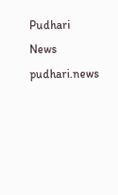Pudhari News
pudhari.news